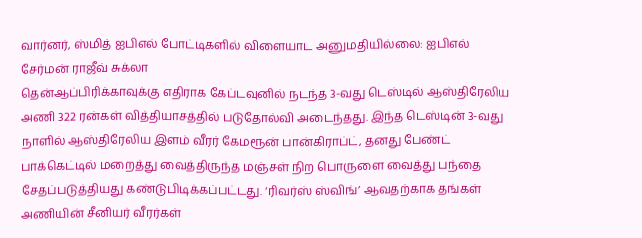வார்னர், ஸ்மித் ஐபிஎல் போட்டிகளில் விளையாட அனுமதியில்லை: ஐபிஎல் சேர்மன் ராஜீவ் சுக்லா
தென்ஆப்பிரிக்காவுக்கு எதிராக கேப்டவுனில் நடந்த 3-வது டெஸ்டில் ஆஸ்திரேலிய அணி 322 ரன்கள் வித்தியாசத்தில் படுதோல்வி அடைந்தது. இந்த டெஸ்டின் 3-வது நாளில் ஆஸ்திரேலிய இளம் வீரர் கேமரூன் பான்கிராப்ட், தனது பேண்ட் பாக்கெட்டில் மறைத்து வைத்திருந்த மஞ்சள் நிற பொருளை வைத்து பந்தை சேதப்படுத்தியது கண்டுபிடிக்கப்பட்டது. ‘ரிவர்ஸ் ஸ்விங்’ ஆவதற்காக தங்கள் அணியின் சீனியர் வீரர்கள்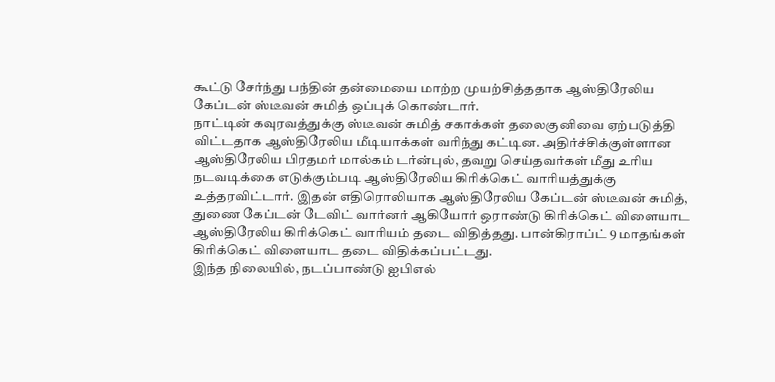கூட்டு சேர்ந்து பந்தின் தன்மையை மாற்ற முயற்சித்ததாக ஆஸ்திரேலிய கேப்டன் ஸ்டீவன் சுமித் ஒப்புக் கொண்டார்.
நாட்டின் கவுரவத்துக்கு ஸ்டீவன் சுமித் சகாக்கள் தலைகுனிவை ஏற்படுத்தி விட்டதாக ஆஸ்திரேலிய மீடியாக்கள் வரிந்து கட்டின. அதிர்ச்சிக்குள்ளான ஆஸ்திரேலிய பிரதமர் மால்கம் டர்ன்புல், தவறு செய்தவர்கள் மீது உரிய நடவடிக்கை எடுக்கும்படி ஆஸ்திரேலிய கிரிக்கெட் வாரியத்துக்கு உத்தரவிட்டார். இதன் எதிரொலியாக ஆஸ்திரேலிய கேப்டன் ஸ்டீவன் சுமித், துணை கேப்டன் டேவிட் வார்னர் ஆகியோர் ஒராண்டு கிரிக்கெட் விளையாட ஆஸ்திரேலிய கிரிக்கெட் வாரியம் தடை விதித்தது. பான்கிராப்ட் 9 மாதங்கள் கிரிக்கெட் விளையாட தடை விதிக்கப்பட்டது.
இந்த நிலையில், நடப்பாண்டு ஐபிஎல்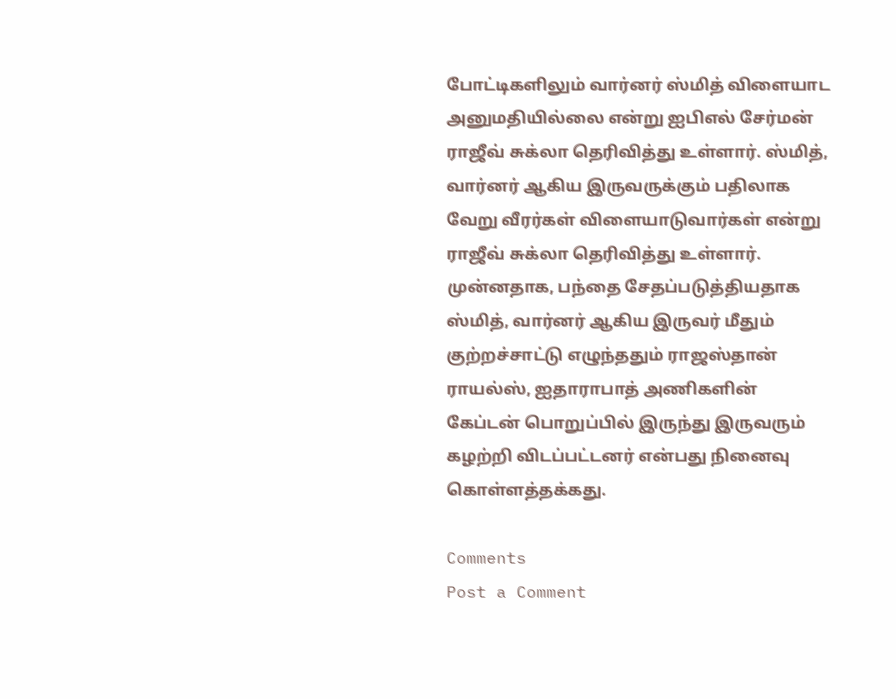போட்டிகளிலும் வார்னர் ஸ்மித் விளையாட அனுமதியில்லை என்று ஐபிஎல் சேர்மன் ராஜீவ் சுக்லா தெரிவித்து உள்ளார். ஸ்மித், வார்னர் ஆகிய இருவருக்கும் பதிலாக வேறு வீரர்கள் விளையாடுவார்கள் என்று ராஜீவ் சுக்லா தெரிவித்து உள்ளார். முன்னதாக, பந்தை சேதப்படுத்தியதாக ஸ்மித், வார்னர் ஆகிய இருவர் மீதும் குற்றச்சாட்டு எழுந்ததும் ராஜஸ்தான் ராயல்ஸ், ஐதாராபாத் அணிகளின் கேப்டன் பொறுப்பில் இருந்து இருவரும் கழற்றி விடப்பட்டனர் என்பது நினைவு கொள்ளத்தக்கது.

Comments
Post a Comment